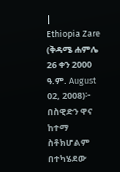|
Ethiopia Zare (ቅዳሜ ሐምሌ 26 ቀን 2000 ዓ.ም. August 02, 2008)፦ በስዊድን ዋና ከተማ ስቶክሆልም በተካሄደው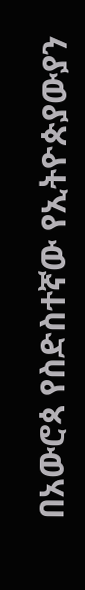በአውሮጳ የስድስተኛው የኢትዮጵያውያን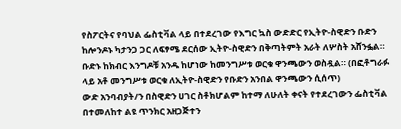የስፖርትና የባህል ፌስቲቫል ላይ በተደረገው የእግር ኳስ ውድድር የኢትዮ-ስዊድን ቡድን ከሎንዶኑ ካታንጋ ጋር ለፍፃሜ ደርሰው ኢትዮ-ስዊድን በቅጣትምት አራት ለሦስት አሸንፏል። ቡድኑ ከክብር እንግዶቹ አንዱ ከሆነው ከመንግሥቱ ወርቁ ዋንጫውን ወስዷል። (በፎቶግራፉ ላይ አቶ መንግሥቱ ወርቁ ለኢትዮ-ስዊድን የቡድን አንበል ዋንጫውን ሲሰጥ)
ውድ አንባብያት/ን በስዊድን ሀገር ስቶክሆልም ከተማ ለሁለት ቀናት የተደረገውን ፌስቲቫል በተመለከተ ልዩ ጥንክር አዘጋጅተን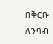በቅርቡ ለንባብ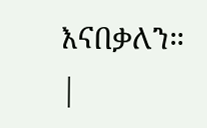እናበቃለን።
|